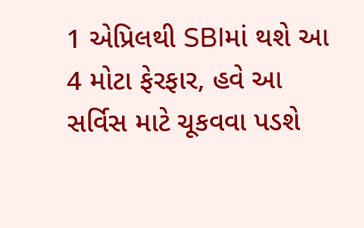1 એપ્રિલથી SBIમાં થશે આ 4 મોટા ફેરફાર, હવે આ સર્વિસ માટે ચૂકવવા પડશે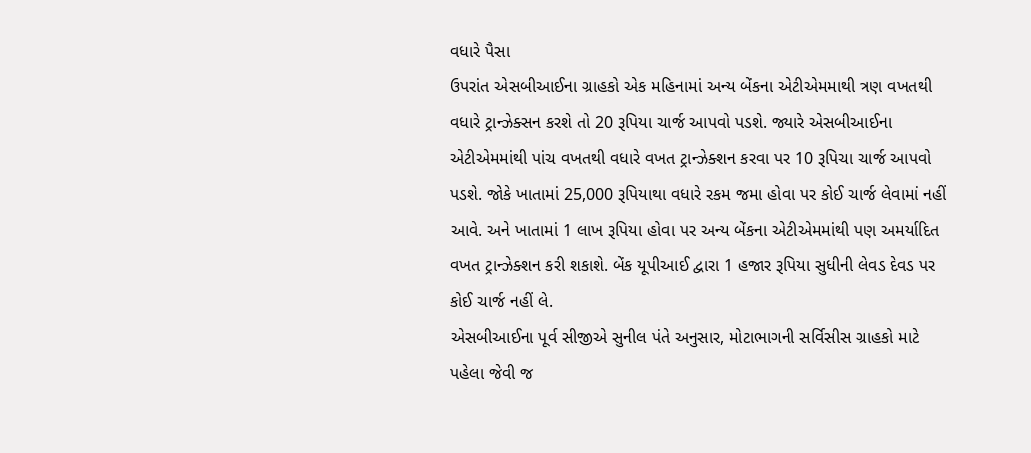વધારે પૈસા
ઉપરાંત એસબીઆઈના ગ્રાહકો એક મહિનામાં અન્ય બેંકના એટીએમમાથી ત્રણ વખતથી વધારે ટ્રાન્ઝેક્સન કરશે તો 20 રૂપિયા ચાર્જ આપવો પડશે. જ્યારે એસબીઆઈના એટીએમમાંથી પાંચ વખતથી વધારે વખત ટ્રાન્ઝેક્શન કરવા પર 10 રૂપિચા ચાર્જ આપવો પડશે. જોકે ખાતામાં 25,000 રૂપિયાથા વધારે રકમ જમા હોવા પર કોઈ ચાર્જ લેવામાં નહીં આવે. અને ખાતામાં 1 લાખ રૂપિયા હોવા પર અન્ય બેંકના એટીએમમાંથી પણ અમર્યાદિત વખત ટ્રાન્ઝેક્શન કરી શકાશે. બેંક યૂપીઆઈ દ્વારા 1 હજાર રૂપિયા સુધીની લેવડ દેવડ પર કોઈ ચાર્જ નહીં લે.
એસબીઆઈના પૂર્વ સીજીએ સુનીલ પંતે અનુસાર, મોટાભાગની સર્વિસીસ ગ્રાહકો માટે પહેલા જેવી જ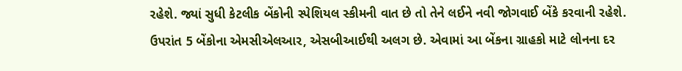રહેશે. જ્યાં સુધી કેટલીક બેંકોની સ્પેશિયલ સ્કીમની વાત છે તો તેને લઈને નવી જોગવાઈ બેંકે કરવાની રહેશે. ઉપરાંત 5 બેંકોના એમસીએલઆર, એસબીઆઈથી અલગ છે. એવામાં આ બેંકના ગ્રાહકો માટે લોનના દર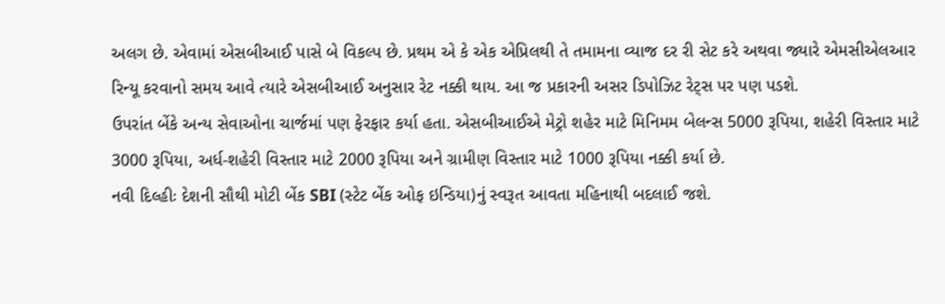અલગ છે. એવામાં એસબીઆઈ પાસે બે વિકલ્પ છે. પ્રથમ એ કે એક એપ્રિલથી તે તમામના વ્યાજ દર રી સેટ કરે અથવા જ્યારે એમસીએલઆર રિન્યૂ કરવાનો સમય આવે ત્યારે એસબીઆઈ અનુસાર રેટ નક્કી થાય. આ જ પ્રકારની અસર ડિપોઝિટ રેટ્સ પર પણ પડશે.
ઉપરાંત બેંકે અન્ય સેવાઓના ચાર્જમાં પણ ફેરફાર કર્યા હતા. એસબીઆઈએ મેટ્રો શહેર માટે મિનિમમ બેલન્સ 5000 રૂપિયા, શહેરી વિસ્તાર માટે 3000 રૂપિયા, અર્ધ-શહેરી વિસ્તાર માટે 2000 રૂપિયા અને ગ્રામીણ વિસ્તાર માટે 1000 રૂપિયા નક્કી કર્યા છે.
નવી દિલ્હીઃ દેશની સૌથી મોટી બેંક SBI (સ્ટેટ બેંક ઓફ ઇન્ડિયા)નું સ્વરૂત આવતા મહિનાથી બદલાઈ જશે.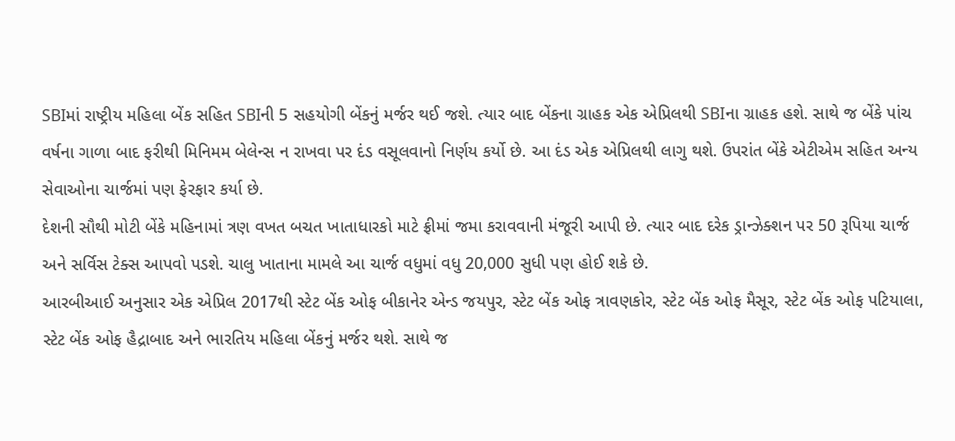SBIમાં રાષ્ટ્રીય મહિલા બેંક સહિત SBIની 5 સહયોગી બેંકનું મર્જર થઈ જશે. ત્યાર બાદ બેંકના ગ્રાહક એક એપ્રિલથી SBIના ગ્રાહક હશે. સાથે જ બેંકે પાંચ વર્ષના ગાળા બાદ ફરીથી મિનિમમ બેલેન્સ ન રાખવા પર દંડ વસૂલવાનો નિર્ણય કર્યો છે. આ દંડ એક એપ્રિલથી લાગુ થશે. ઉપરાંત બેંકે એટીએમ સહિત અન્ય સેવાઓના ચાર્જમાં પણ ફેરફાર કર્યા છે.
દેશની સૌથી મોટી બેંકે મહિનામાં ત્રણ વખત બચત ખાતાધારકો માટે ફ્રીમાં જમા કરાવવાની મંજૂરી આપી છે. ત્યાર બાદ દરેક ડ્રાન્ઝેક્શન પર 50 રૂપિયા ચાર્જ અને સર્વિસ ટેક્સ આપવો પડશે. ચાલુ ખાતાના મામલે આ ચાર્જ વધુમાં વધુ 20,000 સુધી પણ હોઈ શકે છે.
આરબીઆઈ અનુસાર એક એપ્રિલ 2017થી સ્ટેટ બેંક ઓફ બીકાનેર એન્ડ જયપુર, સ્ટેટ બેંક ઓફ ત્રાવણકોર, સ્ટેટ બેંક ઓફ મૈસૂર, સ્ટેટ બેંક ઓફ પટિયાલા, સ્ટેટ બેંક ઓફ હૈદ્રાબાદ અને ભારતિય મહિલા બેંકનું મર્જર થશે. સાથે જ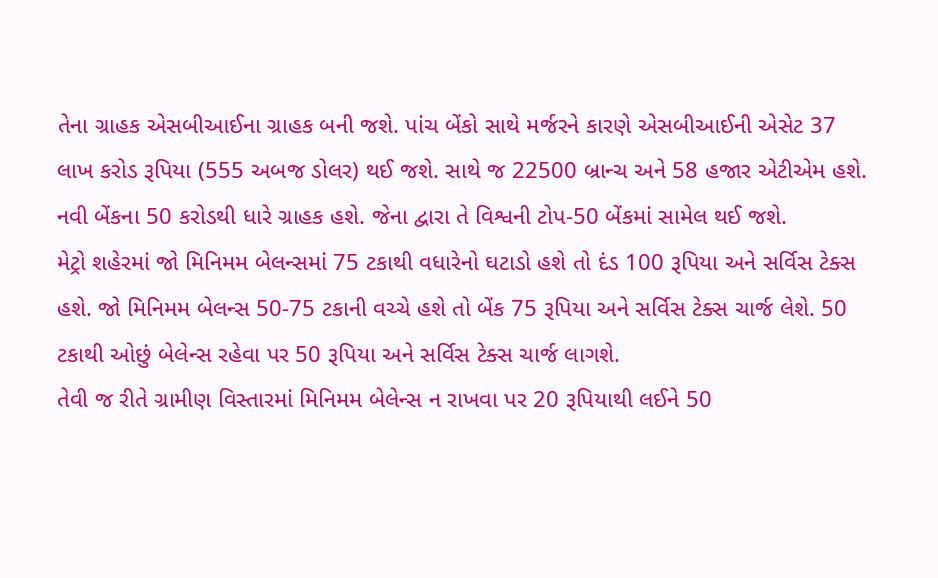તેના ગ્રાહક એસબીઆઈના ગ્રાહક બની જશે. પાંચ બેંકો સાથે મર્જરને કારણે એસબીઆઈની એસેટ 37 લાખ કરોડ રૂપિયા (555 અબજ ડોલર) થઈ જશે. સાથે જ 22500 બ્રાન્ચ અને 58 હજાર એટીએમ હશે. નવી બેંકના 50 કરોડથી ધારે ગ્રાહક હશે. જેના દ્વારા તે વિશ્વની ટોપ-50 બેંકમાં સામેલ થઈ જશે.
મેટ્રો શહેરમાં જો મિનિમમ બેલન્સમાં 75 ટકાથી વધારેનો ઘટાડો હશે તો દંડ 100 રૂપિયા અને સર્વિસ ટેક્સ હશે. જો મિનિમમ બેલન્સ 50-75 ટકાની વચ્ચે હશે તો બેંક 75 રૂપિયા અને સર્વિસ ટેક્સ ચાર્જ લેશે. 50 ટકાથી ઓછું બેલેન્સ રહેવા પર 50 રૂપિયા અને સર્વિસ ટેક્સ ચાર્જ લાગશે.
તેવી જ રીતે ગ્રામીણ વિસ્તારમાં મિનિમમ બેલેન્સ ન રાખવા પર 20 રૂપિયાથી લઈને 50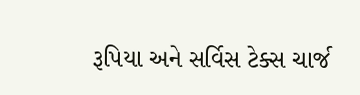રૂપિયા અને સર્વિસ ટેક્સ ચાર્જ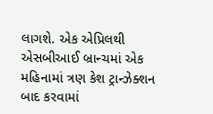લાગશે. એક એપ્રિલથી એસબીઆઈ બ્રાન્ચમાં એક મહિનામાં ત્રણ કેશ ટ્રાન્ઝેક્શન બાદ કરવામાં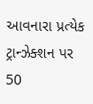આવનારા પ્રત્યેક ટ્રાન્ઝેક્શન પર 50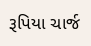રૂપિયા ચાર્જ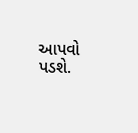આપવો પડશે.